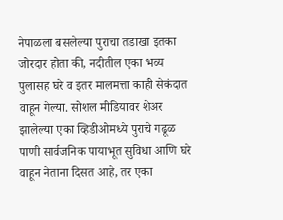नेपाळला बसलेल्या पुराचा तडाखा इतका जोरदार होता की, नदीतील एका भव्य पुलासह घरे व इतर मालमत्ता काही सेकंदात वाहून गेल्या. सोशल मीडियावर शेअर झालेल्या एका व्हिडीओमध्ये पुराचे गढूळ पाणी सार्वजनिक पायाभूत सुविधा आणि घरे वाहून नेताना दिसत आहे, तर एका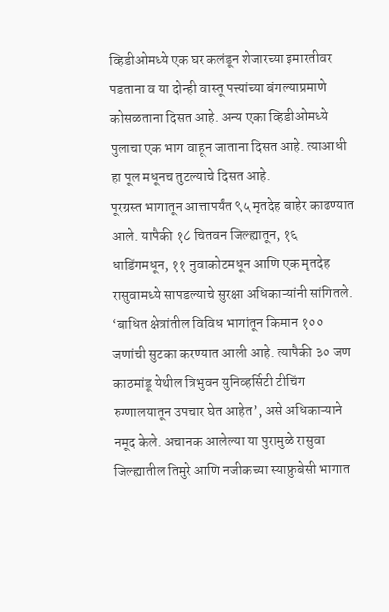व्हिडीओमध्ये एक घर कलंडून शेजारच्या इमारतीवर पडताना व या दोन्ही वास्तू पत्त्यांच्या बंगल्याप्रमाणे कोसळताना दिसत आहे. अन्य एका व्हिडीओमध्ये पुलाचा एक भाग वाहून जाताना दिसत आहे. त्याआधी हा पूल मधूनच तुटल्याचे दिसत आहे.
पूरग्रस्त भागातून आत्तापर्यंत ९५ मृतदेह बाहेर काढण्यात आले. यापैकी १८ चितवन जिल्ह्यातून, १६ धाडिंगमधून, ११ नुवाकोटमधून आणि एक मृतदेह रासुवामध्ये सापडल्याचे सुरक्षा अधिकाऱ्यांनी सांगितले. ‘बाधित क्षेत्रांतील विविध भागांतून किमान १०० जणांची सुटका करण्यात आली आहे. त्यापैकी ३० जण काठमांडू येथील त्रिभुवन युनिव्हर्सिटी टीचिंग रुग्णालयातून उपचार घेत आहेत’, असे अधिकाऱ्याने नमूद केले. अचानक आलेल्या या पुरामुळे रासुवा जिल्ह्यातील तिमुरे आणि नजीकच्या स्याफ्रुबेसी भागात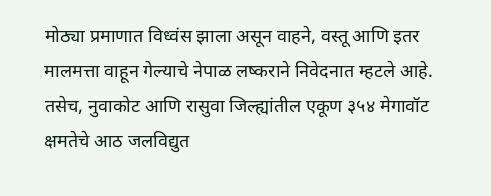मोठ्या प्रमाणात विध्वंस झाला असून वाहने, वस्तू आणि इतर मालमत्ता वाहून गेल्याचे नेपाळ लष्कराने निवेदनात म्हटले आहे. तसेच, नुवाकोट आणि रासुवा जिल्ह्यांतील एकूण ३५४ मेगावॉट क्षमतेचे आठ जलविद्युत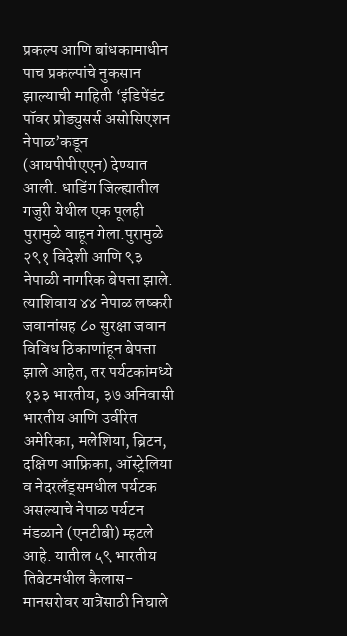प्रकल्प आणि बांधकामाधीन पाच प्रकल्पांचे नुकसान झाल्याची माहिती ‘इंडिपेंडंट पॉवर प्रोड्युसर्स असोसिएशन नेपाळ’कडून (आयपीपीएएन) देण्यात आली. धाडिंग जिल्ह्यातील गजुरी येथील एक पूलही पुरामुळे वाहून गेला.पुरामुळे २९१ विदेशी आणि ९३ नेपाळी नागरिक बेपत्ता झाले. त्याशिवाय ४४ नेपाळ लष्करी जवानांसह ८० सुरक्षा जवान विविध ठिकाणांहून बेपत्ता झाले आहेत, तर पर्यटकांमध्ये १३३ भारतीय, ३७ अनिवासी भारतीय आणि उर्वरित अमेरिका, मलेशिया, ब्रिटन, दक्षिण आफ्रिका, ऑस्ट्रेलिया व नेदरलँड्समधील पर्यटक असल्याचे नेपाळ पर्यटन मंडळाने (एनटीबी) म्हटले आहे. यातील ५९ भारतीय तिबेटमधील कैलास-मानसरोवर यात्रेसाठी निघाले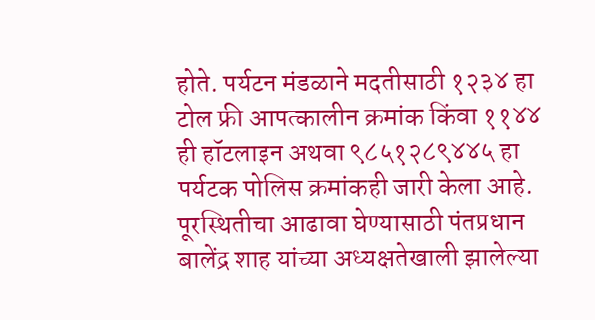होते. पर्यटन मंडळाने मदतीसाठी १२३४ हा टोल फ्री आपत्कालीन क्रमांक किंवा ११४४ ही हॉटलाइन अथवा ९८५१२८९४४५ हा पर्यटक पोलिस क्रमांकही जारी केला आहे.
पूरस्थितीचा आढावा घेण्यासाठी पंतप्रधान बालेंद्र शाह यांच्या अध्यक्षतेखाली झालेल्या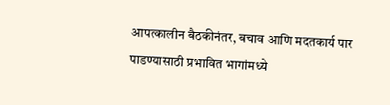आपत्कालीन बैठकीनंतर, बचाव आणि मदतकार्य पार पाडण्यासाठी प्रभावित भागांमध्ये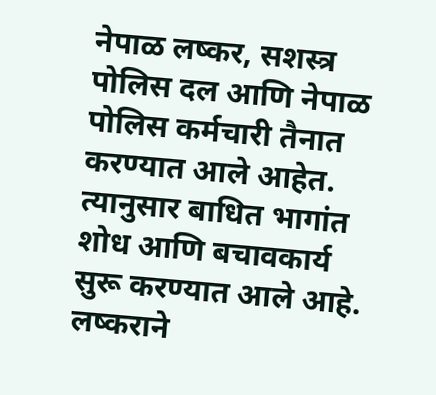नेपाळ लष्कर, सशस्त्र पोलिस दल आणि नेपाळ पोलिस कर्मचारी तैनात करण्यात आले आहेत. त्यानुसार बाधित भागांत शोध आणि बचावकार्य सुरू करण्यात आले आहे. लष्कराने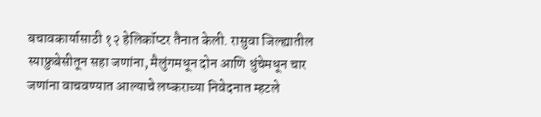बचावकार्यासाठी १२ हेलिकॉप्टर तैनात केली. रासुवा जिल्ह्यातील स्याफ्रुबेसीतून सहा जणांना, मैलुंगमधून दोन आणि धुंचेमधून चार जणांना वाचवण्यात आल्याचे लष्कराच्या निवेदनात म्हटले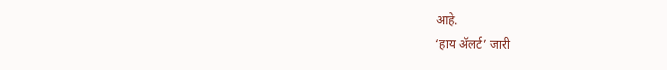आहे.
‘हाय ॲलर्ट’ जारी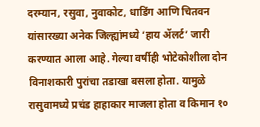दरम्यान, रसुवा, नुवाकोट, धाडिंग आणि चितवन यांसारख्या अनेक जिल्ह्यांमध्ये ‘हाय ॲलर्ट’ जारी करण्यात आला आहे. गेल्या वर्षीही भोटेकोशीला दोन विनाशकारी पुरांचा तडाखा बसला होता. यामुळे रासुवामध्ये प्रचंड हाहाकार माजला होता व किमान १०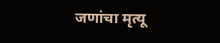जणांचा मृत्यू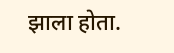झाला होता.